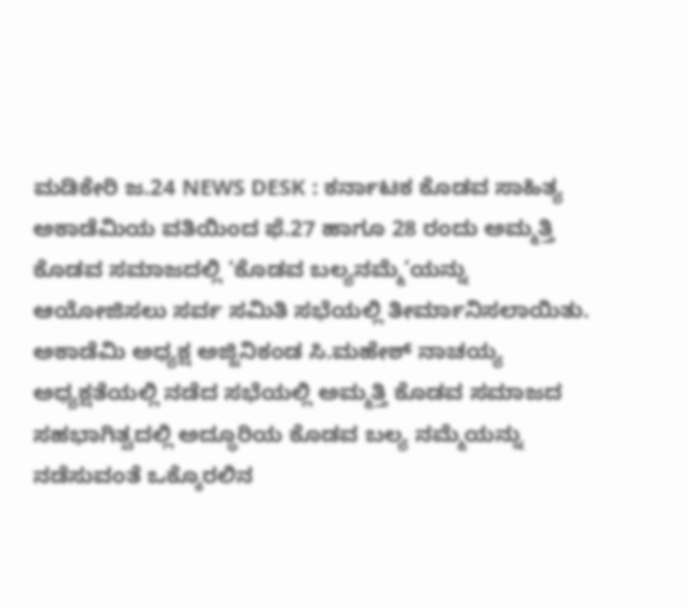ಮಡಿಕೇರಿ ಜ.24 NEWS DESK : ಕರ್ನಾಟಕ ಕೊಡವ ಸಾಹಿತ್ಯ ಅಕಾಡೆಮಿಯ ವತಿಯಿಂದ ಫೆ.27 ಹಾಗೂ 28 ರಂದು ಅಮ್ಮತ್ತಿ ಕೊಡವ ಸಮಾಜದಲ್ಲಿ ‘ಕೊಡವ ಬಲ್ಯನಮ್ಮೆ’ಯನ್ನು ಆಯೋಜಿಸಲು ಸರ್ವ ಸಮಿತಿ ಸಭೆಯಲ್ಲಿ ತೀರ್ಮಾನಿಸಲಾಯಿತು. ಅಕಾಡೆಮಿ ಅಧ್ಯಕ್ಷ ಅಜ್ಜಿನಿಕಂಡ ಸಿ.ಮಹೇಶ್ ನಾಚಯ್ಯ ಅಧ್ಯಕ್ಷತೆಯಲ್ಲಿ ನಡೆದ ಸಭೆಯಲ್ಲಿ ಅಮ್ಮತ್ತಿ ಕೊಡವ ಸಮಾಜದ ಸಹಭಾಗಿತ್ವದಲ್ಲಿ ಅದ್ಧೂರಿಯ ಕೊಡವ ಬಲ್ಯ ನಮ್ಮೆಯನ್ನು ನಡೆಸುವಂತೆ ಒಕ್ಕೊರಲಿನ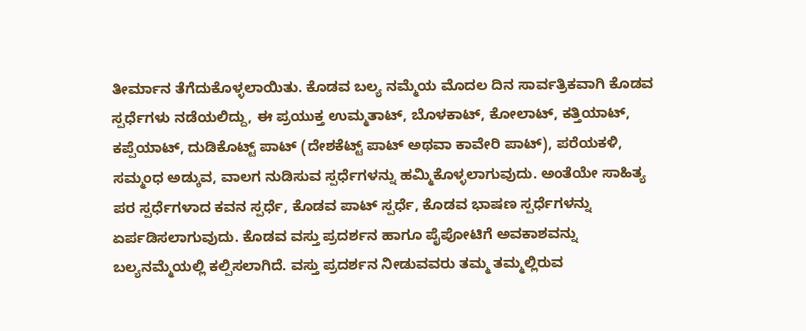ತೀರ್ಮಾನ ತೆಗೆದುಕೊಳ್ಳಲಾಯಿತು. ಕೊಡವ ಬಲ್ಯ ನಮ್ಮೆಯ ಮೊದಲ ದಿನ ಸಾರ್ವತ್ರಿಕವಾಗಿ ಕೊಡವ ಸ್ಪರ್ಧೆಗಳು ನಡೆಯಲಿದ್ದು, ಈ ಪ್ರಯುಕ್ತ ಉಮ್ಮತಾಟ್, ಬೊಳಕಾಟ್, ಕೋಲಾಟ್, ಕತ್ತಿಯಾಟ್, ಕಪ್ಪೆಯಾಟ್, ದುಡಿಕೊಟ್ಟ್ ಪಾಟ್ (ದೇಶಕೆಟ್ಟ್ ಪಾಟ್ ಅಥವಾ ಕಾವೇರಿ ಪಾಟ್), ಪರೆಯಕಳಿ, ಸಮ್ಮಂಧ ಅಡ್ಕುವ, ವಾಲಗ ನುಡಿಸುವ ಸ್ಪರ್ಧೆಗಳನ್ನು ಹಮ್ಮಿಕೊಳ್ಳಲಾಗುವುದು. ಅಂತೆಯೇ ಸಾಹಿತ್ಯ ಪರ ಸ್ಪರ್ಧೆಗಳಾದ ಕವನ ಸ್ಪರ್ಧೆ, ಕೊಡವ ಪಾಟ್ ಸ್ಪರ್ಧೆ, ಕೊಡವ ಭಾಷಣ ಸ್ಪರ್ಧೆಗಳನ್ನು ಏರ್ಪಡಿಸಲಾಗುವುದು. ಕೊಡವ ವಸ್ತು ಪ್ರದರ್ಶನ ಹಾಗೂ ಪೈಪೋಟಿಗೆ ಅವಕಾಶವನ್ನು ಬಲ್ಯನಮ್ಮೆಯಲ್ಲಿ ಕಲ್ಪಿಸಲಾಗಿದೆ. ವಸ್ತು ಪ್ರದರ್ಶನ ನೀಡುವವರು ತಮ್ಮ ತಮ್ಮಲ್ಲಿರುವ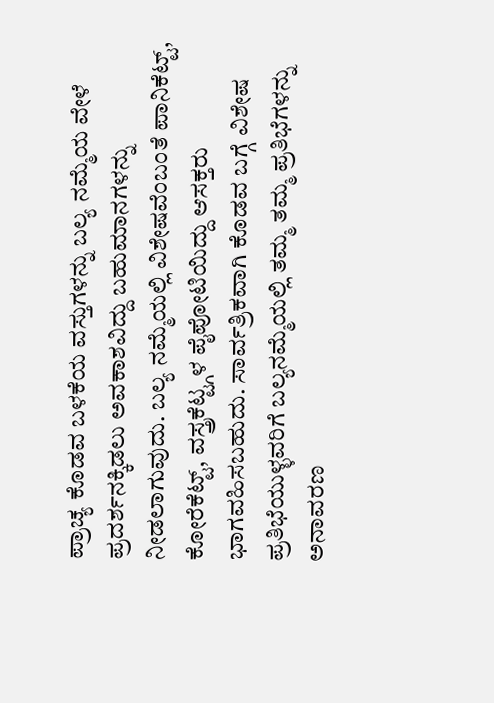ಪ್ರಾಚ್ಯ ಕೊಡವ ಬಳಕೆಯ ವಸ್ತುಗಳನ್ನು ಬಲ್ಯ ನಮ್ಮೆಯ ವೇಳೆ ಪ್ರದರ್ಶನಕ್ಕಿಡಲು ಅವಕಾಶವಿದ್ದು ಬಹುಮಾನಗಳನ್ನು ನೀಡಲಾಗುವುದು. ಬಲ್ಯ ನಮ್ಮೆಯಲ್ಲಿ ವಿಶೇಷವೆಂಬಂತೆ ಪಾನಿಕೆಟ್ಟ್, ಕೋರೆಕೆಟ್ಟ್, ವಸ್ತ್ರಕೆಟ್ಟ್ಗಳ ಪೈಪೋಟಿಯಿದ್ದು ಆಸಕ್ತರು ಭಾಗವಹಿಸಬಹುದು. ಸಾರ್ವತ್ರಿಕವಾಗಿ ಕೊಡವ ಬಗ್ಗೆ ವಿಶೇಷ ಪ್ರತಿಭೆಯುಳ್ಳವರಿಗೆ ಬಲ್ಯನಮ್ಮೆಯಲ್ಲಿ ತಮ್ಮ ತಮ್ಮ ಪ್ರತಿಭೆಗಳನ್ನು ಅನಾವರಣ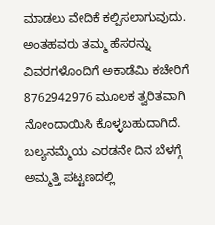ಮಾಡಲು ವೇದಿಕೆ ಕಲ್ಪಿಸಲಾಗುವುದು. ಅಂತಹವರು ತಮ್ಮ ಹೆಸರನ್ನು ವಿವರಗಳೊಂದಿಗೆ ಅಕಾಡೆಮಿ ಕಚೇರಿಗೆ 8762942976 ಮೂಲಕ ತ್ವರಿತವಾಗಿ ನೋಂದಾಯಿಸಿ ಕೊಳ್ಳಬಹುದಾಗಿದೆ. ಬಲ್ಯನಮ್ಮೆಯ ಎರಡನೇ ದಿನ ಬೆಳಗ್ಗೆ ಅಮ್ಮತ್ತಿ ಪಟ್ಟಣದಲ್ಲಿ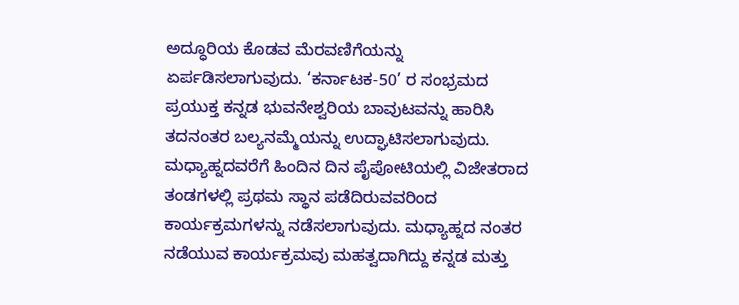ಅದ್ಧೂರಿಯ ಕೊಡವ ಮೆರವಣಿಗೆಯನ್ನು ಏರ್ಪಡಿಸಲಾಗುವುದು. ‘ಕರ್ನಾಟಕ-50’ ರ ಸಂಭ್ರಮದ ಪ್ರಯುಕ್ತ ಕನ್ನಡ ಭುವನೇಶ್ವರಿಯ ಬಾವುಟವನ್ನು ಹಾರಿಸಿ ತದನಂತರ ಬಲ್ಯನಮ್ಮೆಯನ್ನು ಉದ್ಘಾಟಿಸಲಾಗುವುದು. ಮಧ್ಯಾಹ್ನದವರೆಗೆ ಹಿಂದಿನ ದಿನ ಪೈಪೋಟಿಯಲ್ಲಿ ವಿಜೇತರಾದ ತಂಡಗಳಲ್ಲಿ ಪ್ರಥಮ ಸ್ಥಾನ ಪಡೆದಿರುವವರಿಂದ ಕಾರ್ಯಕ್ರಮಗಳನ್ನು ನಡೆಸಲಾಗುವುದು. ಮಧ್ಯಾಹ್ನದ ನಂತರ ನಡೆಯುವ ಕಾರ್ಯಕ್ರಮವು ಮಹತ್ವದಾಗಿದ್ದು ಕನ್ನಡ ಮತ್ತು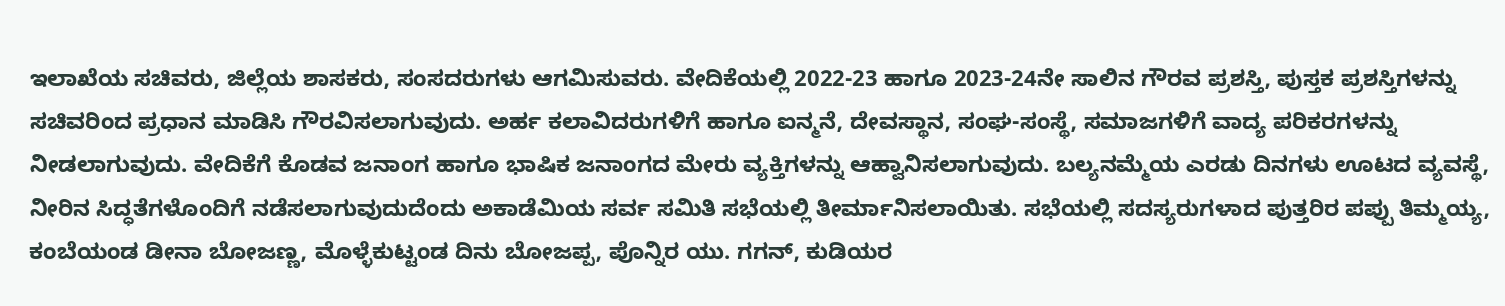ಇಲಾಖೆಯ ಸಚಿವರು, ಜಿಲ್ಲೆಯ ಶಾಸಕರು, ಸಂಸದರುಗಳು ಆಗಮಿಸುವರು. ವೇದಿಕೆಯಲ್ಲಿ 2022-23 ಹಾಗೂ 2023-24ನೇ ಸಾಲಿನ ಗೌರವ ಪ್ರಶಸ್ತಿ, ಪುಸ್ತಕ ಪ್ರಶಸ್ತಿಗಳನ್ನು ಸಚಿವರಿಂದ ಪ್ರಧಾನ ಮಾಡಿಸಿ ಗೌರವಿಸಲಾಗುವುದು. ಅರ್ಹ ಕಲಾವಿದರುಗಳಿಗೆ ಹಾಗೂ ಐನ್ಮನೆ, ದೇವಸ್ಥಾನ, ಸಂಘ-ಸಂಸ್ಥೆ, ಸಮಾಜಗಳಿಗೆ ವಾದ್ಯ ಪರಿಕರಗಳನ್ನು ನೀಡಲಾಗುವುದು. ವೇದಿಕೆಗೆ ಕೊಡವ ಜನಾಂಗ ಹಾಗೂ ಭಾಷಿಕ ಜನಾಂಗದ ಮೇರು ವ್ಯಕ್ತಿಗಳನ್ನು ಆಹ್ವಾನಿಸಲಾಗುವುದು. ಬಲ್ಯನಮ್ಮೆಯ ಎರಡು ದಿನಗಳು ಊಟದ ವ್ಯವಸ್ಥೆ, ನೀರಿನ ಸಿದ್ಧತೆಗಳೊಂದಿಗೆ ನಡೆಸಲಾಗುವುದುದೆಂದು ಅಕಾಡೆಮಿಯ ಸರ್ವ ಸಮಿತಿ ಸಭೆಯಲ್ಲಿ ತೀರ್ಮಾನಿಸಲಾಯಿತು. ಸಭೆಯಲ್ಲಿ ಸದಸ್ಯರುಗಳಾದ ಪುತ್ತರಿರ ಪಪ್ಪು ತಿಮ್ಮಯ್ಯ, ಕಂಬೆಯಂಡ ಡೀನಾ ಬೋಜಣ್ಣ, ಮೊಳ್ಳೆಕುಟ್ಟಂಡ ದಿನು ಬೋಜಪ್ಪ, ಪೊನ್ನಿರ ಯು. ಗಗನ್, ಕುಡಿಯರ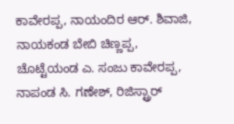ಕಾವೇರಪ್ಪ, ನಾಯಂದಿರ ಆರ್. ಶಿವಾಜಿ, ನಾಯಕಂಡ ಬೇಬಿ ಚಿಣ್ಣಪ್ಪ, ಚೊಟ್ಟೆಯಂಡ ಎ. ಸಂಜು ಕಾವೇರಪ್ಪ, ನಾಪಂಡ ಸಿ. ಗಣೇಶ್, ರಿಜಿಸ್ಟ್ರಾರ್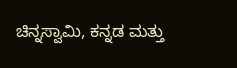ಚಿನ್ನಸ್ವಾಮಿ, ಕನ್ನಡ ಮತ್ತು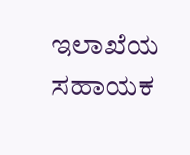ಇಲಾಖೆಯ ಸಹಾಯಕ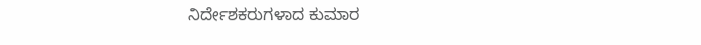ನಿರ್ದೇಶಕರುಗಳಾದ ಕುಮಾರ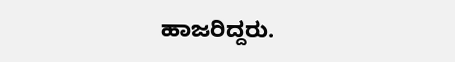ಹಾಜರಿದ್ದರು.